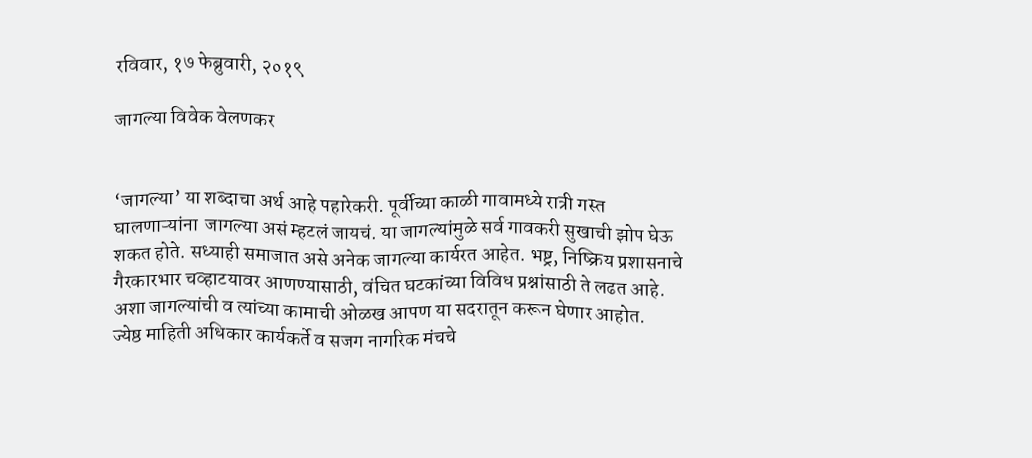रविवार, १७ फेब्रुवारी, २०१९

जागल्या विवेक वेलणकर


‘जागल्या’ या शब्दाचा अर्थ आहे पहारेकरी. पूर्वीच्या काळी गावामध्ये रात्री गस्त घालणाऱ्यांना  जागल्या असं म्हटलं जायचं. या जागल्यांमुळे सर्व गावकरी सुखाची झोप घेऊ शकत होते. सध्याही समाजात असे अनेक जागल्या कार्यरत आहेत. भष्ट्र, निष्क्रिय प्रशासनाचे गैरकारभार चव्हाटयावर आणण्यासाठी, वंचित घटकांच्या विविध प्रश्नांसाठी ते लढत आहे. अशा जागल्यांची व त्यांच्या कामाची ओळख आपण या सदरातून करून घेणार आहोत.
ज्येष्ठ माहिती अधिकार कार्यकर्ते व सजग नागरिक मंचचे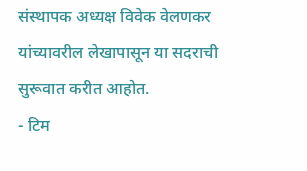संस्थापक अध्यक्ष विवेक वेलणकर यांच्यावरील लेखापासून या सदराची सुरूवात करीत आहोत.
- टिम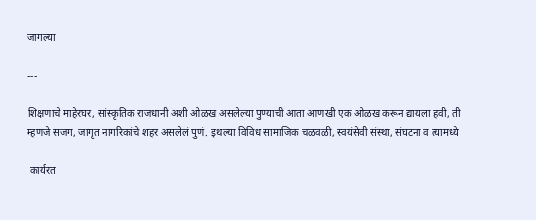जागल्या

---

शिक्षणाचे माहेरघर, सांस्कृतिक राजधानी अशी ओळख असलेल्या पुण्याची आता आणखी एक ओळख करून द्यायला हवी, ती म्हणजे सजग, जागृत नागरिकांचे शहर असलेलं पुणं. इथल्या विविध सामाजिक चळवळी, स्वयंसेवी संस्था, संघटना व त्यामध्ये

 कार्यरत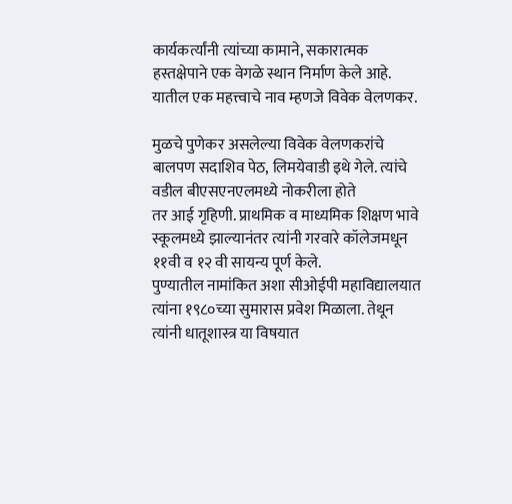कार्यकर्त्यांनी त्यांच्या कामाने, सकारात्मक हस्तक्षेपाने एक वेगळे स्थान निर्माण केले आहे. यातील एक महत्त्वाचे नाव म्हणजे विवेक वेलणकर.

मुळचे पुणेकर असलेल्या विवेक वेलणकरांचे बालपण सदाशिव पेठ, लिमयेवाडी इथे गेले. त्यांचे वडील बीएसएनएलमध्ये नोकरीला होते
तर आई गृहिणी. प्राथमिक व माध्यमिक शिक्षण भावे स्कूलमध्ये झाल्यानंतर त्यांनी गरवारे कॉलेजमधून ११वी व १२ वी सायन्य पूर्ण केले.
पुण्यातील नामांकित अशा सीओईपी महाविद्यालयात त्यांना १९८०च्या सुमारास प्रवेश मिळाला. तेथून त्यांनी धातूशास्त्र या विषयात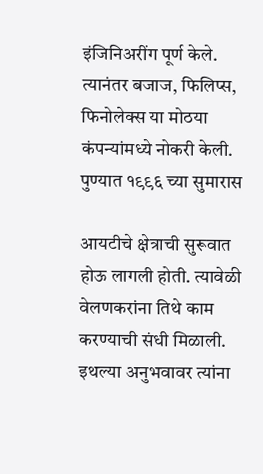इंजिनिअरींग पूर्ण केले. त्यानंतर बजाज, फिलिप्स, फिनोलेक्स या मोठया कंपन्यांमध्ये नोकरी केली. पुण्यात १९९६ च्या सुमारास

आयटीचे क्षेत्राची सुरूवात होऊ लागली होती. त्यावेळी वेलणकरांना तिथे काम करण्याची संधी मिळाली. इथल्या अनुभवावर त्यांना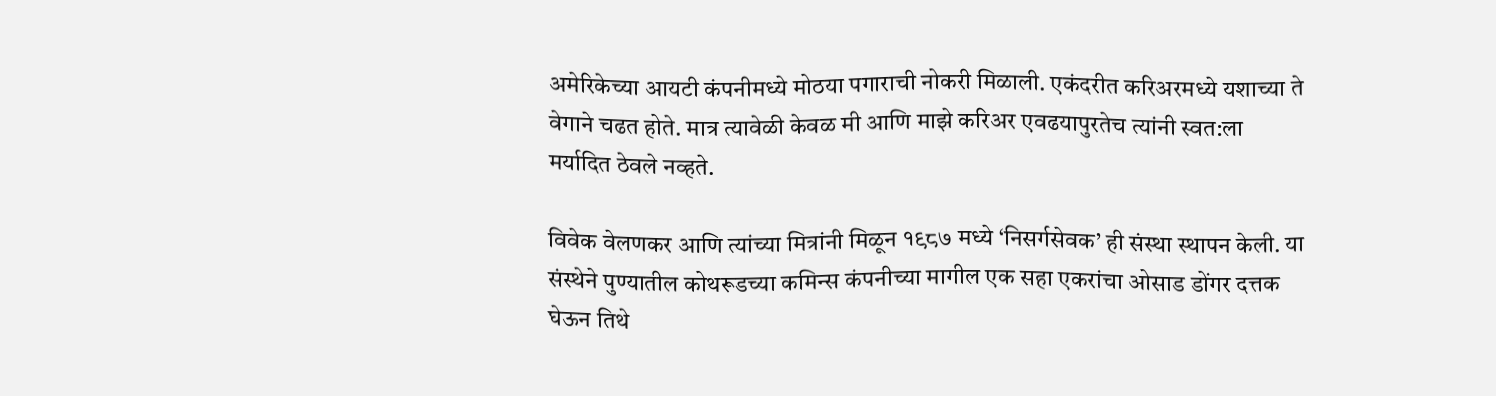अमेरिकेच्या आयटी कंपनीमध्ये मोठया पगाराची नोकरी मिळाली. एकंदरीत करिअरमध्ये यशाच्या ते वेगाने चढत होते. मात्र त्यावेळी केवळ मी आणि माझे करिअर एवढयापुरतेच त्यांनी स्वत:ला मर्यादित ठेवले नव्हते.

विवेक वेलणकर आणि त्यांच्या मित्रांनी मिळून १९८७ मध्ये ‘निसर्गसेवक’ ही संस्था स्थापन केली. या संस्थेने पुण्यातील कोथरूडच्या कमिन्स कंपनीच्या मागील एक सहा एकरांचा ओसाड डोंगर दत्तक घेऊन तिथे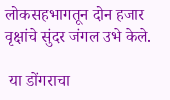लोकसहभागतून दोन हजार वृक्षांचे सुंदर जंगल उभे केले.

 या डोंगराचा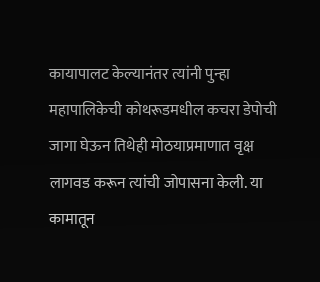कायापालट केल्यानंतर त्यांनी पुन्हा महापालिकेची कोथरूडमधील कचरा डेपोची जागा घेऊन तिथेही मोठयाप्रमाणात वृक्ष लागवड करून त्यांची जोपासना केली. या कामातून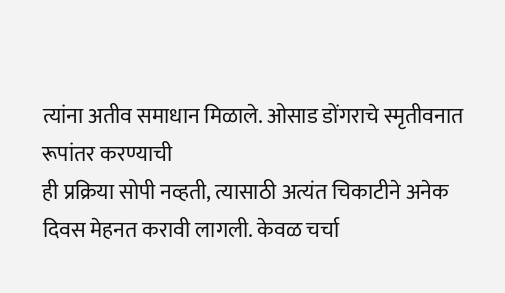त्यांना अतीव समाधान मिळाले. ओसाड डोंगराचे स्मृतीवनात रूपांतर करण्याची
ही प्रक्रिया सोपी नव्हती, त्यासाठी अत्यंत चिकाटीने अनेक दिवस मेहनत करावी लागली. केवळ चर्चा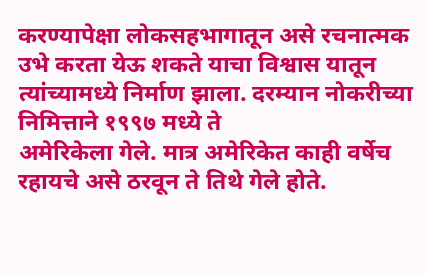करण्यापेक्षा लोकसहभागातून असे रचनात्मक उभे करता येऊ शकते याचा विश्वास यातून त्यांच्यामध्ये निर्माण झाला. दरम्यान नोकरीच्या निमित्ताने १९९७ मध्ये ते
अमेरिकेला गेले. मात्र अमेरिकेत काही वर्षेच रहायचे असे ठरवून ते तिथे गेले होते.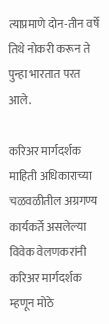त्याप्रमाणे दोन-तीन वर्षे तिथे नोकरी करून ते पुन्हा भारतात परत आले.

करिअर मार्गदर्शक
माहिती अधिकाराच्या चळवळीतील अग्रगण्य कार्यकर्ते असलेल्या विवेक वेलणकरांनी करिअर मार्गदर्शक म्हणून मोठे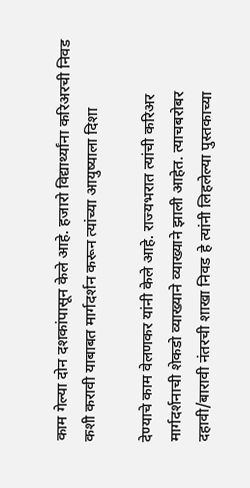काम गेल्या दोन दशकांपासून केले आहे. हजारो विद्यार्थ्यांना करिअरची निवड कशी करावी याबाबत मार्गदर्शन करून त्यांच्या आयुष्याला दिशा

देण्याचे काम वेलणकर यांनी केले आहे. राज्यभरात त्यांची करिअर मार्गदर्शनाची शेकडो व्याख्याने व्याख्याने झाली आहेत. त्याचबरोबर दहावी/बारावी नंतरची शाखा निवड हे त्यांनी लिहलेल्या पुस्तकाच्या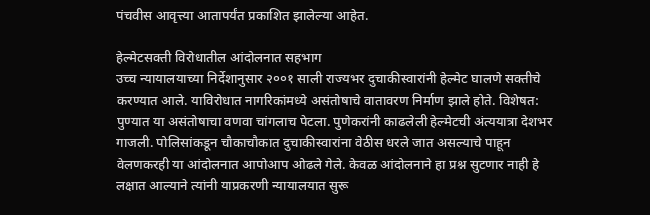पंचवीस आवृत्त्या आतापर्यंत प्रकाशित झालेल्या आहेत.

हेल्मेटसक्ती विरोधातील आंदोलनात सहभाग
उच्च न्यायालयाच्या निर्देशानुसार २००१ साली राज्यभर दुचाकीस्वारांनी हेल्मेट घालणे सक्तीचे करण्यात आले. याविरोधात नागरिकांमध्ये असंतोषाचे वातावरण निर्माण झाले होते. विशेषत: पुण्यात या असंतोषाचा वणवा चांगलाच पेटला. पुणेकरांनी काढलेली हेल्मेटची अंत्ययात्रा देशभर गाजली. पोलिसांकडून चौकाचौकात दुचाकीस्वारांना वेठीस धरले जात असल्याचे पाहून
वेलणकरही या आंदोलनात आपोआप ओढले गेले. केवळ आंदोलनाने हा प्रश्न सुटणार नाही हे लक्षात आल्याने त्यांनी याप्रकरणी न्यायालयात सुरू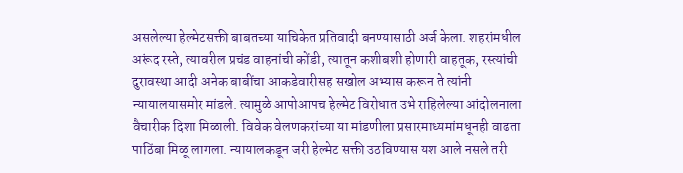असलेल्या हेल्मेटसक्ती बाबतच्या याचिकेत प्रतिवादी बनण्यासाठी अर्ज केला. शहरांमधील अरूंद रस्ते, त्यावरील प्रचंड वाहनांची कोंडी, त्यातून कशीबशी होणारी वाहतूक, रस्त्यांची दुरावस्था आदी अनेक बाबींचा आकडेवारीसह सखोल अभ्यास करून ते त्यांनी न्यायालयासमोर मांडले. त्यामुळे आपोआपच हेल्मेट विरोधात उभे राहिलेल्या आंदोलनाला वैचारीक दिशा मिळाली. विवेक वेलणकरांच्या या मांडणीला प्रसारमाध्यमांमधूनही वाढता पाठिंबा मिळू लागला. न्यायालकडून जरी हेल्मेट सक्ती उठविण्यास यश आले नसले तरी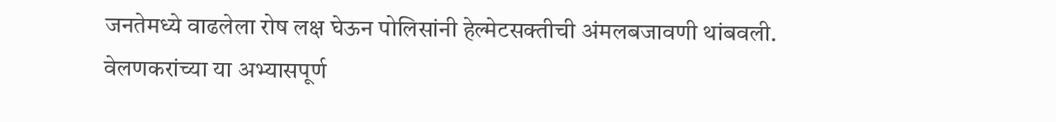जनतेमध्ये वाढलेला रोष लक्ष घेऊन पोलिसांनी हेल्मेटसक्तीची अंमलबजावणी थांबवली. वेलणकरांच्या या अभ्यासपूर्ण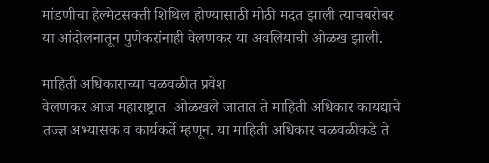मांडणीचा हेल्मेटसक्ती शिथिल होण्यासाठी मोठी मदत झाली त्याचबरोबर या आंदोलनातून पुणेकरांनाही वेलणकर या अवलियाची ओळख झाली.

माहिती अधिकाराच्या चळवळीत प्रवेश
वेलणकर आज महाराष्ट्रात  ओळखले जातात ते माहिती अधिकार कायद्याचे तज्ज्ञ अभ्यासक व कार्यकर्ते म्हणून. या माहिती अधिकार चळवळीकडे ते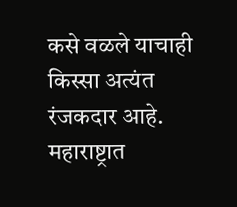कसे वळले याचाही किस्सा अत्यंत रंजकदार आहे. महाराष्ट्रात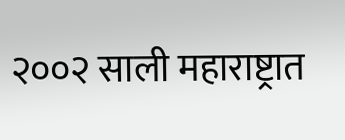२००२ साली महाराष्ट्रात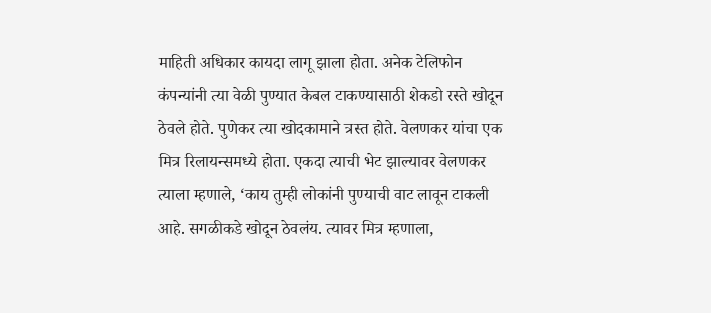माहिती अधिकार कायदा लागू झाला होता. अनेक टेलिफोन कंपन्यांनी त्या वेळी पुण्यात केबल टाकण्यासाठी शेकडो रस्ते खोदून ठेवले होते. पुणेकर त्या खोदकामाने त्रस्त होते. वेलणकर यांचा एक मित्र रिलायन्समध्ये होता. एकदा त्याची भेट झाल्यावर वेलणकर त्याला म्हणाले, ‘काय तुम्ही लोकांनी पुण्याची वाट लावून टाकली आहे. सगळीकडे खोदून ठेवलंय. त्यावर मित्र म्हणाला,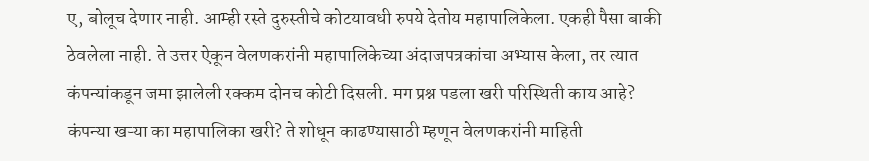ए, बोलूच देणार नाही. आम्ही रस्ते दुरुस्तीचे कोटयावधी रुपये देतोय महापालिकेला. एकही पैसा बाकी ठेवलेला नाही. ते उत्तर ऐकून वेलणकरांनी महापालिकेच्या अंदाजपत्रकांचा अभ्यास केला, तर त्यात कंपन्यांकडून जमा झालेली रक्कम दोनच कोटी दिसली. मग प्रश्न पडला खरी परिस्थिती काय आहे? कंपन्या खऱ्या का महापालिका खरी? ते शोधून काढण्यासाठी म्हणून वेलणकरांनी माहिती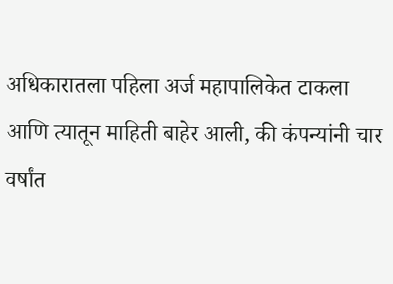अधिकारातला पहिला अर्ज महापालिकेत टाकला आणि त्यातून माहिती बाहेर आली, की कंपन्यांनी चार वर्षांत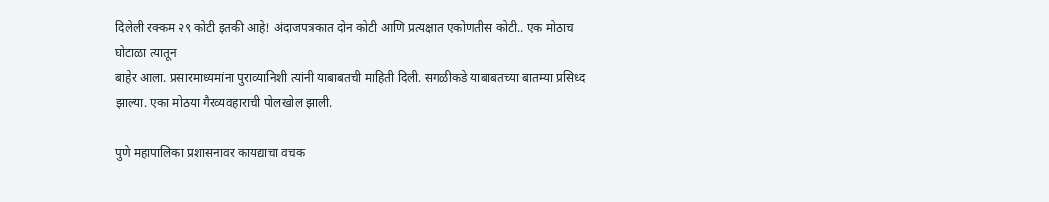दिलेली रक्कम २९ कोटी इतकी आहे! अंदाजपत्रकात दोन कोटी आणि प्रत्यक्षात एकोणतीस कोटी.. एक मोठाच घोटाळा त्यातून
बाहेर आला. प्रसारमाध्यमांना पुराव्यानिशी त्यांनी याबाबतची माहिती दिली. सगळीकडे याबाबतच्या बातम्या प्रसिध्द झाल्या. एका मोठया गैरव्यवहाराची पोलखोल झाली.

पुणे महापालिका प्रशासनावर कायद्याचा वचक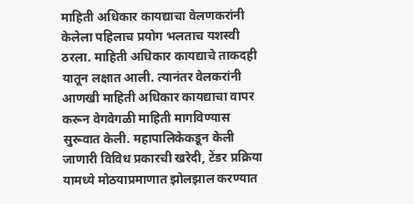माहिती अधिकार कायद्याचा वेलणकरांनी केलेला पहिलाच प्रयोग भलताच यशस्वी ठरला. माहिती अधिकार कायद्याचे ताकदही यातून लक्षात आली. त्यानंतर वेलकरांनी आणखी माहिती अधिकार कायद्याचा वापर करून वेगवेगळी माहिती मागविण्यास सुरूवात केली. महापालिकेकडून केली जाणारी विविध प्रकारची खरेदी, टेंडर प्रक्रिया यामध्ये मोठयाप्रमाणात झोलझाल करण्यात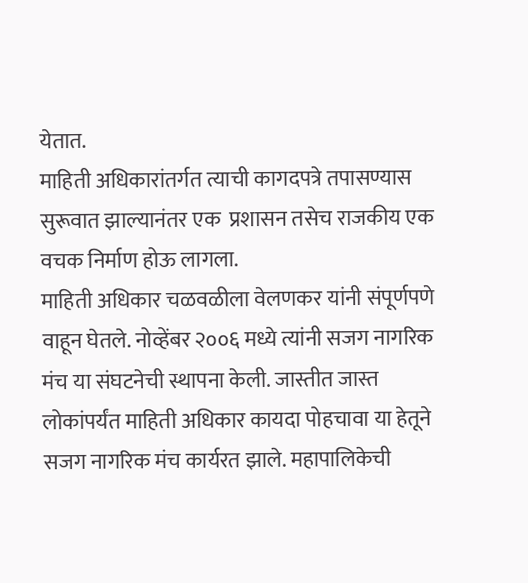येतात.
माहिती अधिकारांतर्गत त्याची कागदपत्रे तपासण्यास सुरूवात झाल्यानंतर एक  प्रशासन तसेच राजकीय एक वचक निर्माण होऊ लागला.
माहिती अधिकार चळवळीला वेलणकर यांनी संपूर्णपणे वाहून घेतले. नोव्हेंबर २००६ मध्ये त्यांनी सजग नागरिक मंच या संघटनेची स्थापना केली. जास्तीत जास्त लोकांपर्यंत माहिती अधिकार कायदा पोहचावा या हेतूने सजग नागरिक मंच कार्यरत झाले. महापालिकेची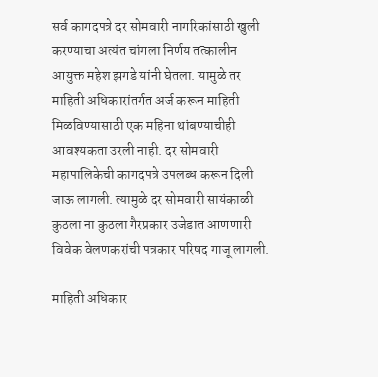सर्व कागदपत्रे दर सोमवारी नागरिकांसाठी खुली करण्याचा अत्यंत चांगला निर्णय तत्कालीन आयुक्त महेश झगडे यांनी घेतला. यामुळे तर माहिती अधिकारांतर्गत अर्ज करून माहिती मिळविण्यासाठी एक महिना थांबण्याचीही आवश्यकता उरली नाही. दर सोमवारी महापालिकेची कागदपत्रे उपलब्ध करून दिली जाऊ लागली. त्यामुळे दर सोमवारी सायंकाळी कुठला ना कुठला गैरप्रकार उजेडात आणणारी विवेक वेलणकरांची पत्रकार परिषद गाजू लागली.

माहिती अधिकार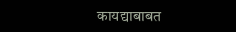कायद्याबाबत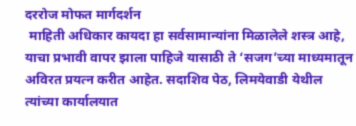दररोज मोफत मार्गदर्शन
 माहिती अधिकार कायदा हा सर्वसामान्यांना मिळालेले शस्त्र आहे, याचा प्रभावी वापर झाला पाहिजे यासाठी ते ‘सजग’च्या माध्यमातून अविरत प्रयत्न करीत आहेत. सदाशिव पेठ, लिमयेवाडी येथील त्यांच्या कार्यालयात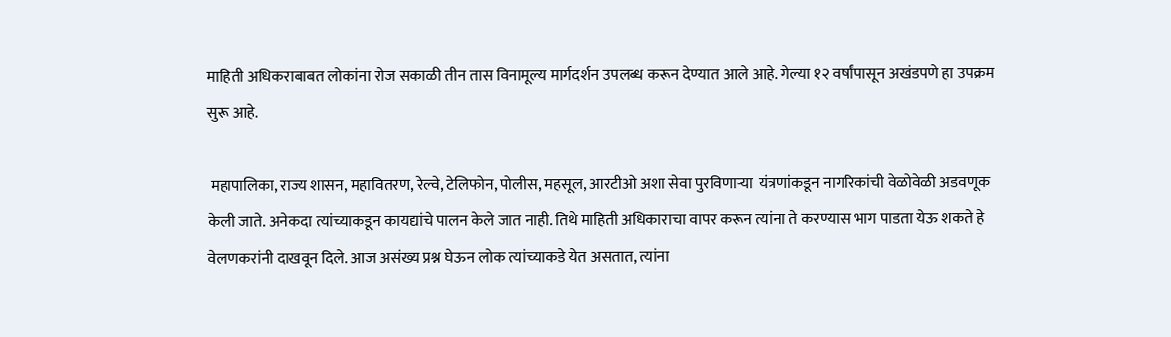माहिती अधिकराबाबत लोकांना रोज सकाळी तीन तास विनामूल्य मार्गदर्शन उपलब्ध करून देण्यात आले आहे. गेल्या १२ वर्षांपासून अखंडपणे हा उपक्रम सुरू आहे.

 महापालिका, राज्य शासन, महावितरण, रेल्वे, टेलिफोन, पोलीस, महसूल, आरटीओ अशा सेवा पुरविणाऱ्या  यंत्रणांकडून नागरिकांची वेळोवेळी अडवणूक केली जाते. अनेकदा त्यांच्याकडून कायद्यांचे पालन केले जात नाही. तिथे माहिती अधिकाराचा वापर करून त्यांना ते करण्यास भाग पाडता येऊ शकते हे वेलणकरांनी दाखवून दिले. आज असंख्य प्रश्न घेऊन लोक त्यांच्याकडे येत असतात, त्यांना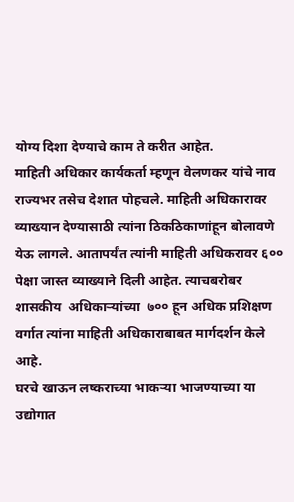योग्य दिशा देण्याचे काम ते करीत आहेत.
माहिती अधिकार कार्यकर्ता म्हणून वेलणकर यांचे नाव राज्यभर तसेच देशात पोहचले. माहिती अधिकारावर व्याख्यान देण्यासाठी त्यांना ठिकठिकाणांहून बोलावणे येऊ लागले. आतापर्यंत त्यांनी माहिती अधिकरावर ६०० पेक्षा जास्त व्याख्याने दिली आहेत. त्याचबरोबर शासकीय  अधिकाऱ्यांच्या  ७०० हून अधिक प्रशिक्षण वर्गात त्यांना माहिती अधिकाराबाबत मार्गदर्शन केले आहे.
घरचे खाऊन लष्कराच्या भाकऱ्या भाजण्याच्या या उद्योगात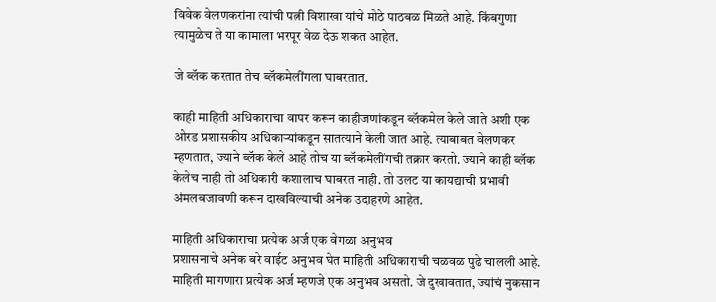विवेक वेलणकरांना त्यांची पत्नी विशाखा यांचे मोठे पाठबळ मिळते आहे. किंबगुणा त्यामुळेच ते या कामाला भरपूर वेळ देऊ शकत आहेत.

जे ब्लॅक करतात तेच ब्लॅकमेलींगला घाबरतात.

काही माहिती अधिकाराचा वापर करून काहीजणांकडून ब्लॅकमेल केले जाते अशी एक  ओरड प्रशासकीय अधिकाऱ्यांकडून सातत्याने केली जात आहे. त्याबाबत वेलणकर म्हणतात, ज्याने ब्लॅक केले आहे तोच या ब्लॅकमेलींगची तक्रार करतो. ज्याने काही ब्लॅक केलेच नाही तो अधिकारी कशालाच घाबरत नाही. तो उलट या कायद्याची प्रभावी अंमलबजावणी करून दाखविल्याची अनेक उदाहरणे आहेत.

माहिती अधिकाराचा प्रत्येक अर्ज एक वेगळा अनुभव
प्रशासनाचे अनेक बरे वाईट अनुभव घेत माहिती अधिकाराची चळवळ पुढे चालली आहे. माहिती मागणारा प्रत्येक अर्ज म्हणजे एक अनुभव असतो. जे दुखावतात, ज्यांचं नुकसान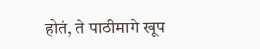होतं, ते पाठीमागे खूप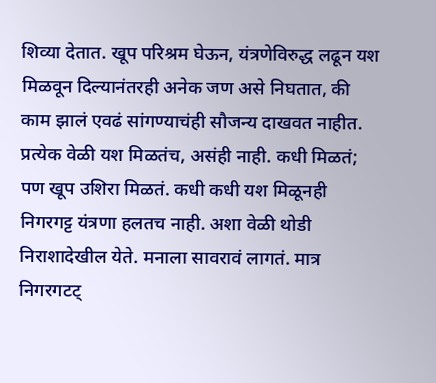शिव्या देतात. खूप परिश्रम घेऊन, यंत्रणेविरुद्ध लढून यश मिळवून दिल्यानंतरही अनेक जण असे निघतात, की काम झालं एवढं सांगण्याचंही सौजन्य दाखवत नाहीत. प्रत्येक वेळी यश मिळतंच, असंही नाही. कधी मिळतं; पण खूप उशिरा मिळतं. कधी कधी यश मिळूनही निगरगट्ट यंत्रणा हलतच नाही. अशा वेळी थोडी निराशादेखील येते. मनाला सावरावं लागतं. मात्र निगरगटट्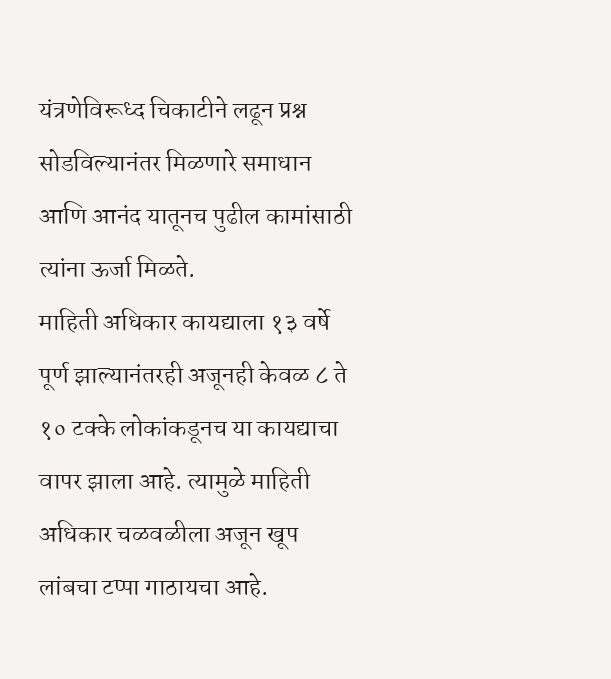यंत्रणेविरूध्द चिकाटीने लढून प्रश्न सोडविल्यानंतर मिळणारे समाधान आणि आनंद यातूनच पुढील कामांसाठी त्यांना ऊर्जा मिळते.
माहिती अधिकार कायद्याला १३ वर्षे पूर्ण झाल्यानंतरही अजूनही केवळ ८ ते १० टक्के लोकांकडूनच या कायद्याचा वापर झाला आहे. त्यामुळे माहिती अधिकार चळवळीला अजून खूप लांबचा टप्पा गाठायचा आहे.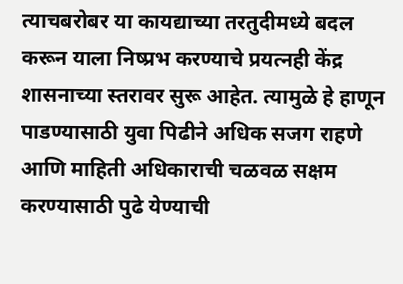त्याचबरोबर या कायद्याच्या तरतुदीमध्ये बदल करून याला निष्प्रभ करण्याचे प्रयत्नही केंद्र शासनाच्या स्तरावर सुरू आहेत. त्यामुळे हे हाणून पाडण्यासाठी युवा पिढीने अधिक सजग राहणे आणि माहिती अधिकाराची चळवळ सक्षम करण्यासाठी पुढे येण्याची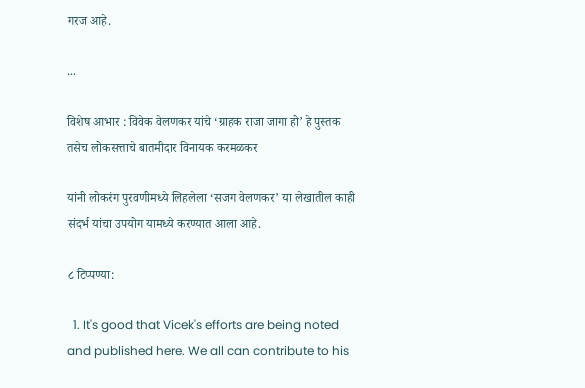गरज आहे.

...

विशेष आभार : विवेक वेलणकर यांचे ‘ग्राहक राजा जागा हो’ हे पुस्तक तसेच लोकसत्ताचे बातमीदार विनायक करमळकर

यांनी लोकरंग पुरवणीमध्ये लिहलेला ‘सजग वेलणकर’ या लेखातील काही संदर्भ यांचा उपयोग यामध्ये करण्यात आला आहे.

८ टिप्पण्या:

  1. It's good that Vicek's efforts are being noted and published here. We all can contribute to his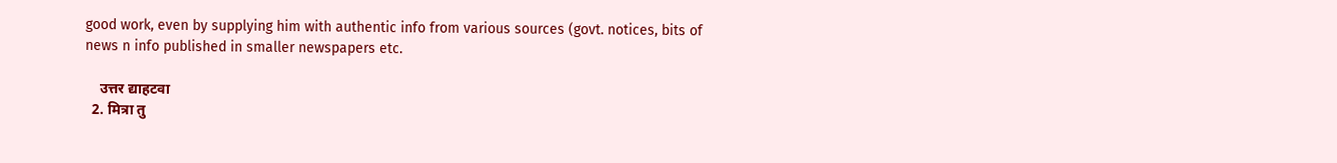good work, even by supplying him with authentic info from various sources (govt. notices, bits of news n info published in smaller newspapers etc.

    उत्तर द्याहटवा
  2. मित्रा तु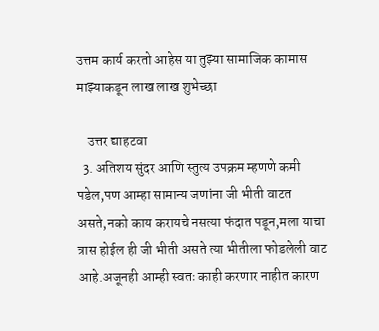उत्तम कार्य करतो आहेस या तुझ्या सामाजिक कामास माझ्याकडून लाख लाख शुभेच्छा

    उत्तर द्याहटवा
  3. अतिशय सुंदर आणि स्तुत्य उपक्रम म्हणणे कमी पडेल,पण आम्हा सामान्य जणांना जी भीती वाटत असते,नको काय करायचे नसत्या फंदात पडून,मला याचा त्रास होईल ही जी भीती असते त्या भीतीला फोडलेली वाट आहे.अजूनही आम्ही स्वतः काही करणार नाहीत कारण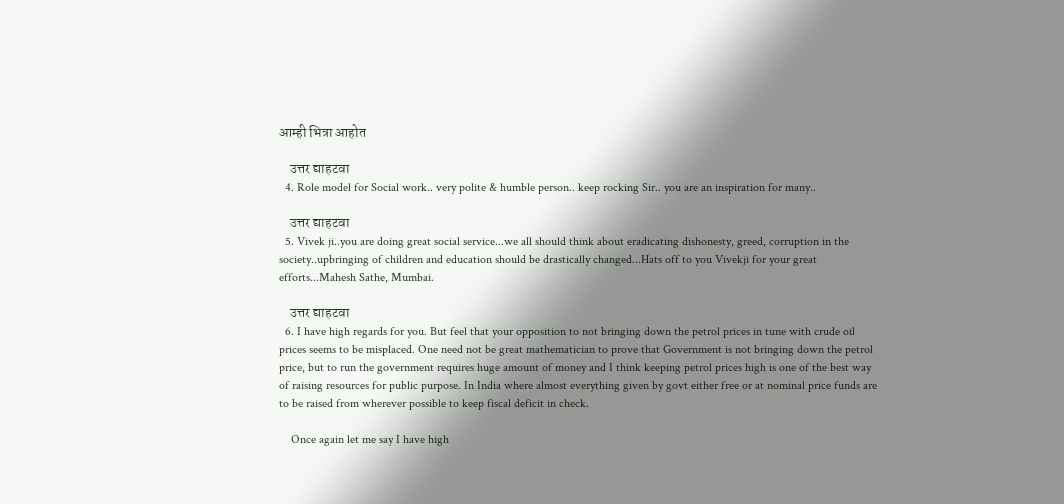आम्ही भित्रा आहोत

    उत्तर द्याहटवा
  4. Role model for Social work.. very polite & humble person.. keep rocking Sir.. you are an inspiration for many..

    उत्तर द्याहटवा
  5. Vivek ji..you are doing great social service...we all should think about eradicating dishonesty, greed, corruption in the society..upbringing of children and education should be drastically changed...Hats off to you Vivekji for your great efforts...Mahesh Sathe, Mumbai.

    उत्तर द्याहटवा
  6. I have high regards for you. But feel that your opposition to not bringing down the petrol prices in tune with crude oil prices seems to be misplaced. One need not be great mathematician to prove that Government is not bringing down the petrol price, but to run the government requires huge amount of money and I think keeping petrol prices high is one of the best way of raising resources for public purpose. In India where almost everything given by govt either free or at nominal price funds are to be raised from wherever possible to keep fiscal deficit in check.

    Once again let me say I have high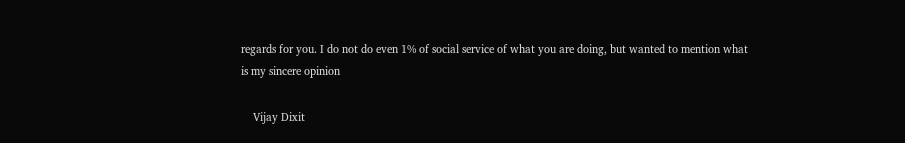regards for you. I do not do even 1% of social service of what you are doing, but wanted to mention what is my sincere opinion

    Vijay Dixit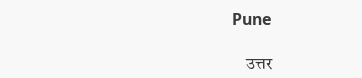Pune

    उत्तर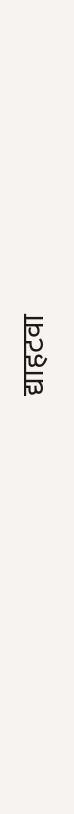द्याहटवा